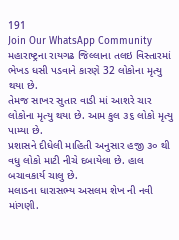191
Join Our WhatsApp Community
મહારાષ્ટ્રના રાયગઢ જિલ્લાના તલઇ વિસ્તારમાં ભેખડ ધસી પડવાને કારણે 32 લોકોના મૃત્યુ થયા છે.
તેમજ સાખર સુતાર વાડી માં આશરે ચાર લોકોના મૃત્યુ થયા છે. આમ કુલ ૩૬ લોકો મૃત્યુ પામ્યા છે.
પ્રશાસને દીધેલી માહિતી અનુસાર હજી ૩૦ થી વધુ લોકો માટી નીચે દબાયેલા છે. હાલ બચાવકાર્ય ચાલુ છે.
મલાડના ધારાસભ્ય અસલમ શેખ ની નવી માંગણી.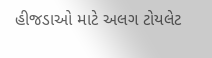હીજડાઓ માટે અલગ ટોયલેટ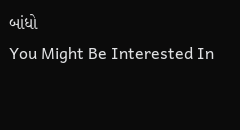બાંધો
You Might Be Interested In